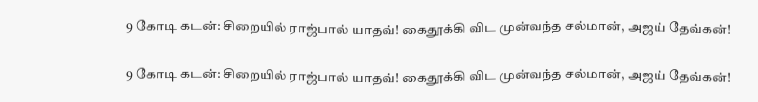9 கோடி கடன்: சிறையில் ராஜ்பால் யாதவ்! கைதூக்கி விட முன்வந்த சல்மான், அஜய் தேவ்கன்!

9 கோடி கடன்: சிறையில் ராஜ்பால் யாதவ்! கைதூக்கி விட முன்வந்த சல்மான், அஜய் தேவ்கன்!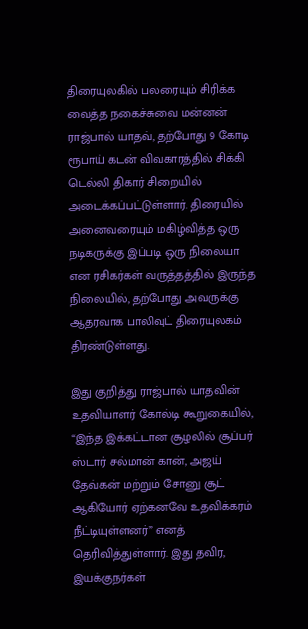திரையுலகில் பலரையும் சிரிக்க வைத்த நகைச்சுவை மன்னன் ராஜ்பால் யாதவ், தற்போது 9 கோடி ரூபாய் கடன் விவகாரத்தில் சிக்கி டெல்லி திகார் சிறையில் அடைக்கப்பட்டுள்ளார். திரையில் அனைவரையும் மகிழ்வித்த ஒரு நடிகருக்கு இப்படி ஒரு நிலையா என ரசிகர்கள் வருத்தத்தில் இருந்த நிலையில், தற்போது அவருக்கு ஆதரவாக பாலிவுட் திரையுலகம் திரண்டுள்ளது.

இது குறித்து ராஜ்பால் யாதவின் உதவியாளர் கோல்டி கூறுகையில், “இந்த இக்கட்டான சூழலில் சூப்பர் ஸ்டார் சல்மான் கான், அஜய் தேவ்கன் மற்றும் சோனு சூட் ஆகியோர் ஏற்கனவே உதவிக்கரம் நீட்டியுள்ளனர்” எனத் தெரிவித்துள்ளார். இது தவிர, இயக்குநர்கள்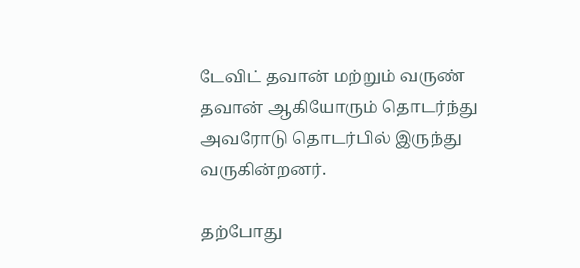டேவிட் தவான் மற்றும் வருண் தவான் ஆகியோரும் தொடர்ந்து அவரோடு தொடர்பில் இருந்து வருகின்றனர்.

தற்போது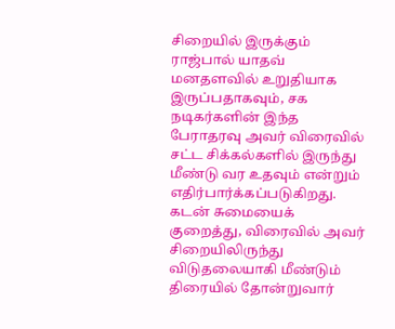சிறையில் இருக்கும் ராஜ்பால் யாதவ் மனதளவில் உறுதியாக இருப்பதாகவும், சக நடிகர்களின் இந்த பேராதரவு அவர் விரைவில் சட்ட சிக்கல்களில் இருந்து மீண்டு வர உதவும் என்றும் எதிர்பார்க்கப்படுகிறது. கடன் சுமையைக் குறைத்து, விரைவில் அவர் சிறையிலிருந்து விடுதலையாகி மீண்டும் திரையில் தோன்றுவார்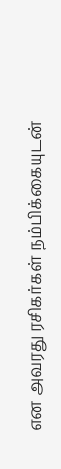என அவரது ரசிகர்கள் நம்பிக்கையுடன்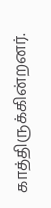காத்திருக்கின்றனர்.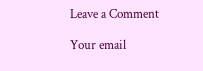Leave a Comment

Your email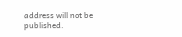address will not be published.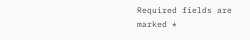Required fields are marked *